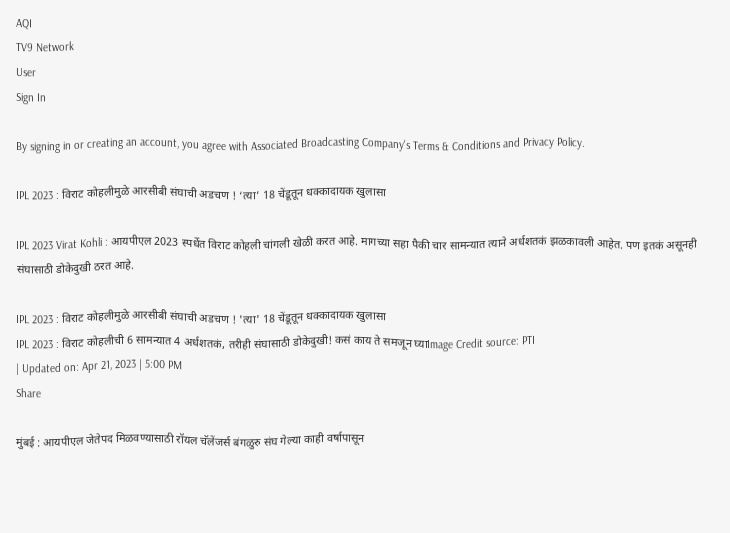AQI
TV9 Network
User
Sign In

By signing in or creating an account, you agree with Associated Broadcasting Company's Terms & Conditions and Privacy Policy.

IPL 2023 : विराट कोहलीमुळे आरसीबी संघाची अडचण ! ‘त्या’ 18 चेंडूतून धक्कादायक खुलासा

IPL 2023 Virat Kohli : आयपीएल 2023 स्पर्धेत विराट कोहली चांगली खेळी करत आहे. मागच्या सहा पैकी चार सामन्यात त्याने अर्धशतकं झळकावली आहेत. पण इतकं असूनही संघासाठी डोकेदुखी ठरत आहे.

IPL 2023 : विराट कोहलीमुळे आरसीबी संघाची अडचण ! 'त्या' 18 चेंडूतून धक्कादायक खुलासा
IPL 2023 : विराट कोहलीची 6 सामन्यात 4 अर्धशतकं, तरीही संघासाठी डोकेदुखी! कसं काय ते समजून घ्याImage Credit source: PTI
| Updated on: Apr 21, 2023 | 5:00 PM
Share

मुंबई : आयपीएल जेतेपद मिळवण्यासाठी रॉयल चॅलेंजर्स बंगळुरु संघ गेल्या काही वर्षापासून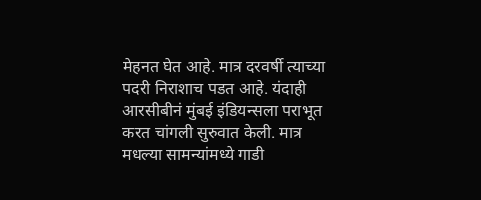मेहनत घेत आहे. मात्र दरवर्षी त्याच्या पदरी निराशाच पडत आहे. यंदाही आरसीबीनं मुंबई इंडियन्सला पराभूत करत चांगली सुरुवात केली. मात्र मधल्या सामन्यांमध्ये गाडी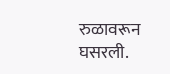रुळावरून घसरली.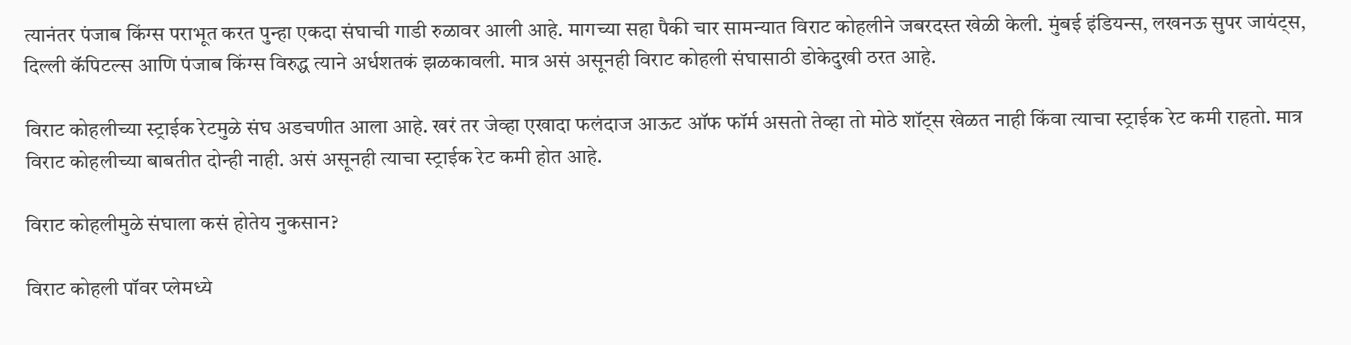त्यानंतर पंजाब किंग्स पराभूत करत पुन्हा एकदा संघाची गाडी रुळावर आली आहे. मागच्या सहा पैकी चार सामन्यात विराट कोहलीने जबरदस्त खेळी केली. मुंबई इंडियन्स, लखनऊ सुपर जायंट्स, दिल्ली कॅपिटल्स आणि पंजाब किंग्स विरुद्ध त्याने अर्धशतकं झळकावली. मात्र असं असूनही विराट कोहली संघासाठी डोकेदुखी ठरत आहे.

विराट कोहलीच्या स्ट्राईक रेटमुळे संघ अडचणीत आला आहे. खरं तर जेव्हा एखादा फलंदाज आऊट ऑफ फॉर्म असतो तेव्हा तो मोठे शॉट्स खेळत नाही किंवा त्याचा स्ट्राईक रेट कमी राहतो. मात्र विराट कोहलीच्या बाबतीत दोन्ही नाही. असं असूनही त्याचा स्ट्राईक रेट कमी होत आहे.

विराट कोहलीमुळे संघाला कसं होतेय नुकसान?

विराट कोहली पॉवर प्लेमध्ये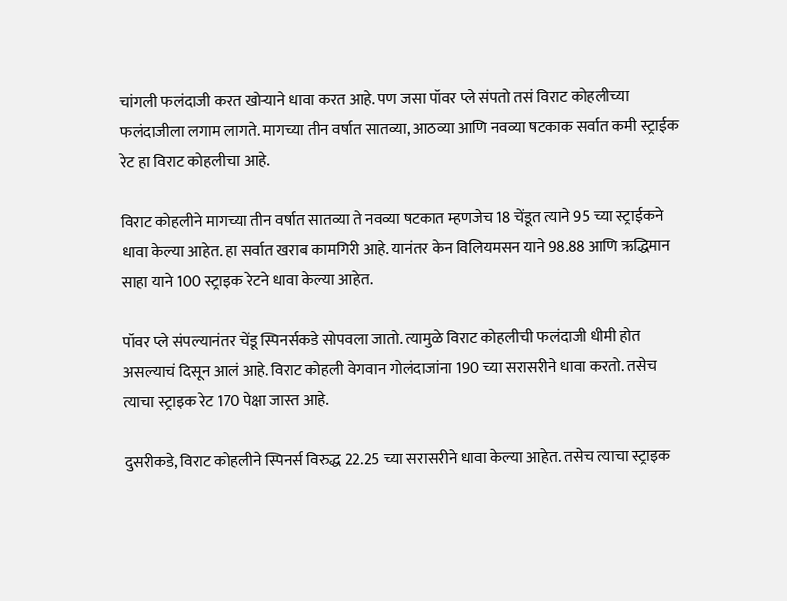चांगली फलंदाजी करत खोऱ्याने धावा करत आहे. पण जसा पॉवर प्ले संपतो तसं विराट कोहलीच्या फलंदाजीला लगाम लागते. मागच्या तीन वर्षात सातव्या, आठव्या आणि नवव्या षटकाक सर्वात कमी स्ट्राईक रेट हा विराट कोहलीचा आहे.

विराट कोहलीने मागच्या तीन वर्षात सातव्या ते नवव्या षटकात म्हणजेच 18 चेंडूत त्याने 95 च्या स्ट्राईकने धावा केल्या आहेत. हा सर्वात खराब कामगिरी आहे. यानंतर केन विलियमसन याने 98.88 आणि ऋद्धिमान साहा याने 100 स्ट्राइक रेटने धावा केल्या आहेत.

पॉवर प्ले संपल्यानंतर चेंडू स्पिनर्सकडे सोपवला जातो. त्यामुळे विराट कोहलीची फलंदाजी धीमी होत असल्याचं दिसून आलं आहे. विराट कोहली वेगवान गोलंदाजांना 190 च्या सरासरीने धावा करतो. तसेच त्याचा स्ट्राइक रेट 170 पेक्षा जास्त आहे.

दुसरीकडे, विराट कोहलीने स्पिनर्स विरुद्ध 22.25 च्या सरासरीने धावा केल्या आहेत. तसेच त्याचा स्ट्राइक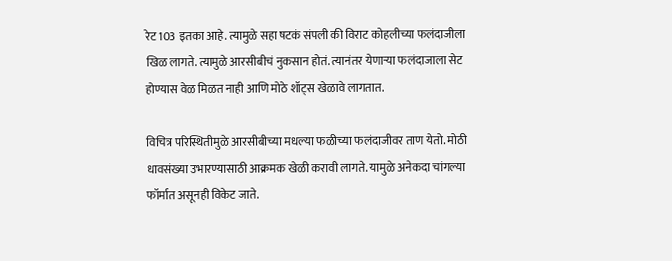रेट 103 इतका आहे. त्यामुळे सहा षटकं संपली की विराट कोहलीच्या फलंदाजीला खिळ लागते. त्यामुळे आरसीबीचं नुकसान होतं. त्यानंतर येणाऱ्या फलंदाजाला सेट होण्यास वेळ मिळत नाही आणि मोठे शॉट्स खेळावे लागतात.

विचित्र परिस्थितीमुळे आरसीबीच्या मधल्या फळीच्या फलंदाजीवर ताण येतो. मोठी धावसंख्या उभारण्यासाठी आक्रमक खेळी करावी लागते. यामुळे अनेकदा चांगल्या फॉर्मात असूनही विकेट जाते.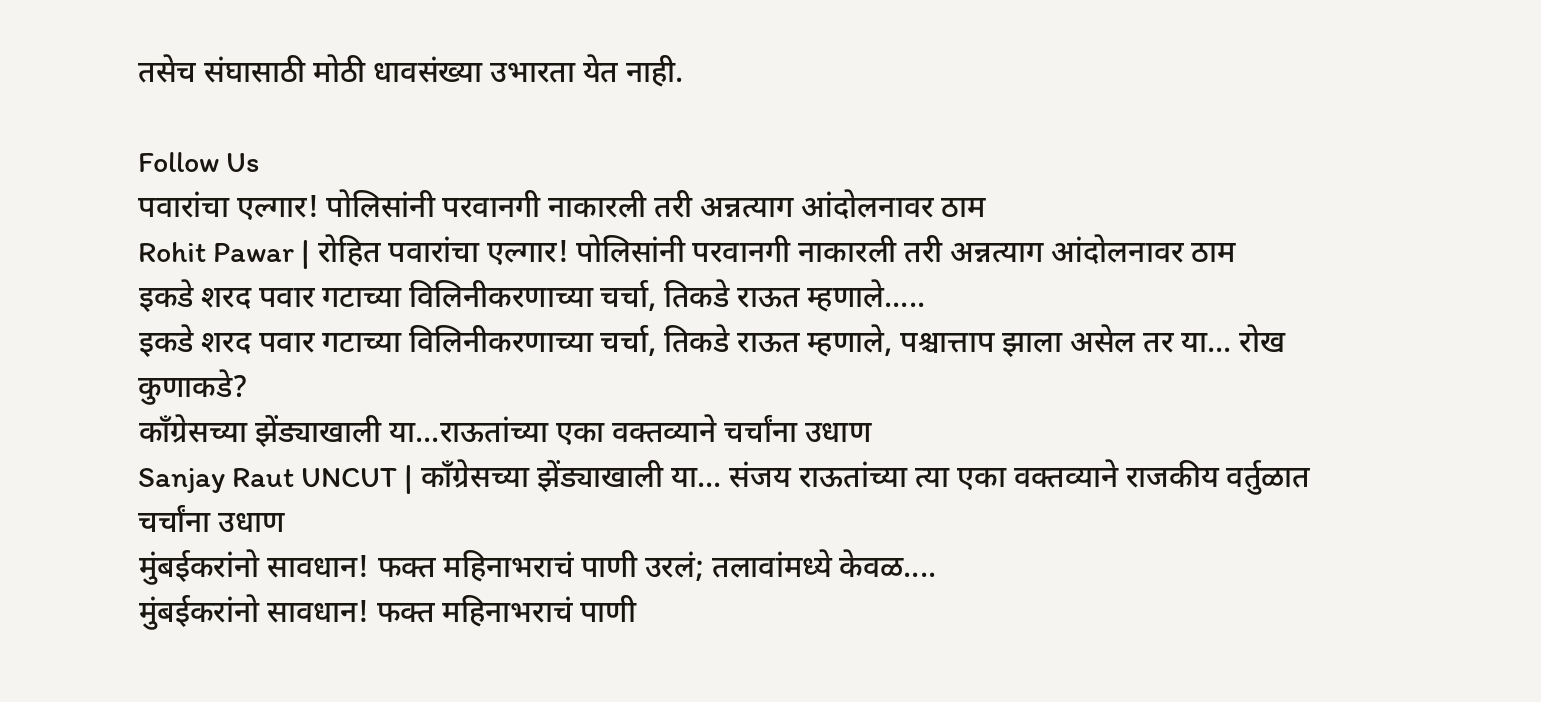तसेच संघासाठी मोठी धावसंख्या उभारता येत नाही.

Follow Us
पवारांचा एल्गार! पोलिसांनी परवानगी नाकारली तरी अन्नत्याग आंदोलनावर ठाम
Rohit Pawar | रोहित पवारांचा एल्गार! पोलिसांनी परवानगी नाकारली तरी अन्नत्याग आंदोलनावर ठाम
इकडे शरद पवार गटाच्या विलिनीकरणाच्या चर्चा, तिकडे राऊत म्हणाले.....
इकडे शरद पवार गटाच्या विलिनीकरणाच्या चर्चा, तिकडे राऊत म्हणाले, पश्चात्ताप झाला असेल तर या... रोख कुणाकडे?
काँग्रेसच्या झेंड्याखाली या...राऊतांच्या एका वक्तव्याने चर्चांना उधाण
Sanjay Raut UNCUT | काँग्रेसच्या झेंड्याखाली या... संजय राऊतांच्या त्या एका वक्तव्याने राजकीय वर्तुळात चर्चांना उधाण
मुंबईकरांनो सावधान! फक्त महिनाभराचं पाणी उरलं; तलावांमध्ये केवळ....
मुंबईकरांनो सावधान! फक्त महिनाभराचं पाणी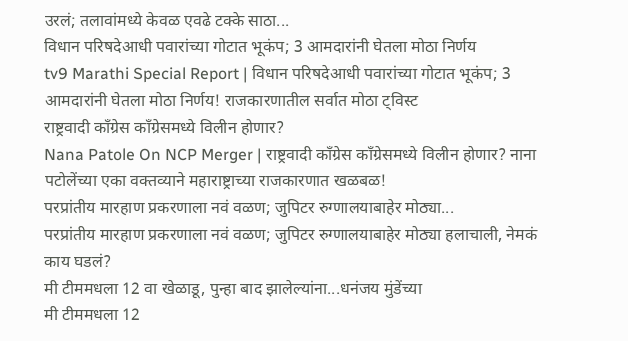उरलं; तलावांमध्ये केवळ एवढे टक्के साठा...
विधान परिषदेआधी पवारांच्या गोटात भूकंप; 3 आमदारांनी घेतला मोठा निर्णय
tv9 Marathi Special Report | विधान परिषदेआधी पवारांच्या गोटात भूकंप; 3 आमदारांनी घेतला मोठा निर्णय! राजकारणातील सर्वात मोठा ट्विस्ट
राष्ट्रवादी काँग्रेस काँग्रेसमध्ये विलीन होणार?
Nana Patole On NCP Merger | राष्ट्रवादी काँग्रेस काँग्रेसमध्ये विलीन होणार? नाना पटोलेंच्या एका वक्तव्याने महाराष्ट्राच्या राजकारणात खळबळ!
परप्रांतीय मारहाण प्रकरणाला नवं वळण; जुपिटर रुग्णालयाबाहेर मोठ्या...
परप्रांतीय मारहाण प्रकरणाला नवं वळण; जुपिटर रुग्णालयाबाहेर मोठ्या हलाचाली, नेमकं काय घडलं?
मी टीममधला 12 वा खेळाडू, पुन्हा बाद झालेल्यांना...धनंजय मुंडेंच्या
मी टीममधला 12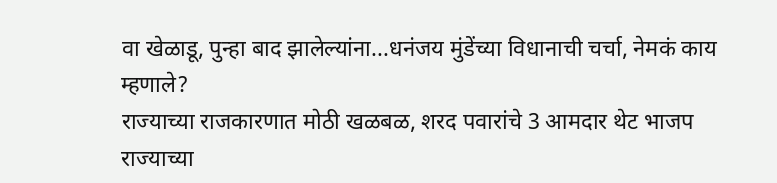वा खेळाडू, पुन्हा बाद झालेल्यांना...धनंजय मुंडेंच्या विधानाची चर्चा, नेमकं काय म्हणाले?
राज्याच्या राजकारणात मोठी खळबळ, शरद पवारांचे 3 आमदार थेट भाजप
राज्याच्या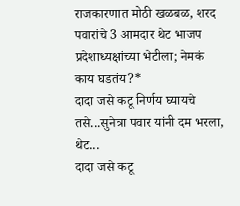राजकारणात मोठी खळबळ, शरद पवारांचे 3 आमदार थेट भाजप प्रदेशाध्यक्षांच्या भेटीला; नेमकं काय घडतंय?*
दादा जसे कटू निर्णय घ्यायचे तसे...सुनेत्रा पवार यांनी दम भरला, थेट...
दादा जसे कटू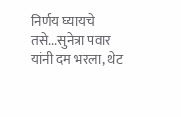निर्णय घ्यायचे तसे...सुनेत्रा पवार यांनी दम भरला, थेट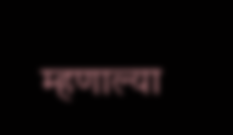म्हणाल्या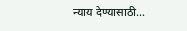न्याय देण्यासाठी...